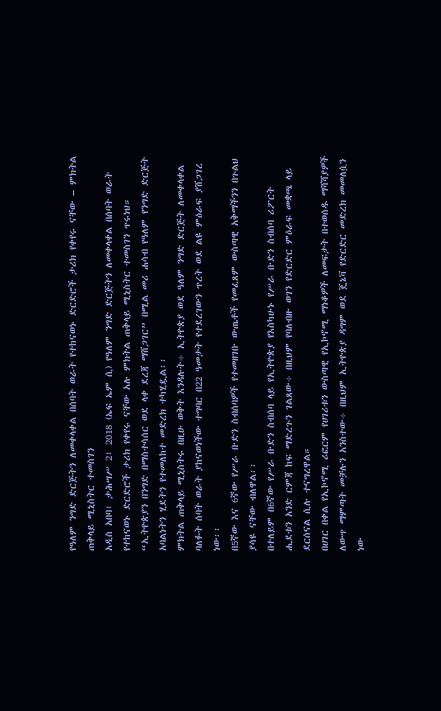የዓለም ንግድ ድርጅትን ለመቀላቀል በሰባት ወራት የተከናወኑ ድርድሮች ታሪክ የቀየሩ ናቸው – ምክትል ጠቅላይ ሚኒስትር ተመስገን
አዲስ አበባ፣ ታሕሣሥ 2፣ 2018 (ኤፍ ኤም ሲ) የዓለም ንግድ ድርጅትን ለመቀላቀል በሰባት ወራት የተከናወኑ ድርድሮች ታሪክ የቀየሩ ናቸው አሉ ምክትል ጠቅላይ ሚኒስትር ተመስገን ጥሩነህ።
“ኢትዮጵያን በንግድ በማስተሳሰር ወደ ላቀ ደረጃ ማሸጋገር” በሚል መሪ ሐሳብ የዓለም የንግድ ድርጅት አባልነትን ሂደትን የተመለከተ መድረክ ተካሂዷል፡፡
ምክትል ጠቅላይ ሚኒስትሩ በዚሁ ወቅት እንዳሉት÷ ኢትዮጵያ ወደ ዓለም ንግድ ድርጅት ለመቀላቀል ባለፉት ሰባት ወራት ያከናወነችው ተግባር በ22 ዓመታት የተደረገውን ጥረት ወደ ልዩ ምዕራፍ ያሸጋገረ ነው፡፡
በ5ኛው እና 6ኛው የሥራ ቡድን ስብሰባዎች የተመዘገቡ ውጤቶች የመፈጸም ውስጣዊ አቅማችንን በጉልህ ያሳዩ ናቸው ብለዋል፡፡
በተለይም በ6ኛው የሥራ ቡድን ስብሰባ ላይ የኢትዮጵያ የእስካሁኑ የሥራ ቡድን ስብሰባ ሪፖርት ሒደቱን አንድ ርምጃ ከፍ ማድረጉን ገልጸው÷ በዚህም የባለብዙ ወገን የድርድር ምዕራፍ መቋጫ ላይ ደርሰናል ሲሉ ተናግረዋል።
በሀገር በቀል የኢኮኖሚ ሪፎርም የሀገሪቱን ውስጣዊ የኢኮኖሚ ማነቆዎች ለመፍታት በተወሰዱ ማሻሻያዎች ለውጥ ማምጣት መቻሉን አንስተው÷ በዚህም ኢትዮጵያ ዳግም ወደ ጄኔቫ የድርድር መድረክ መመለሷን ነው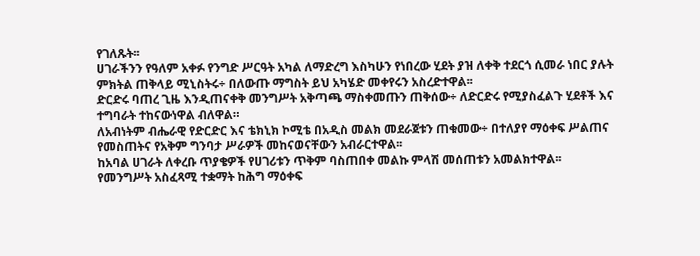የገለጹት፡፡
ሀገራችንን የዓለም አቀፉ የንግድ ሥርዓት አካል ለማድረግ እስካሁን የነበረው ሂደት ያዝ ለቀቅ ተደርጎ ሲመራ ነበር ያሉት ምክትል ጠቅላይ ሚኒስትሩ÷ በለውጡ ማግስት ይህ አካሄድ መቀየሩን አስረድተዋል፡፡
ድርድሩ ባጠረ ጊዜ እንዲጠናቀቅ መንግሥት አቅጣጫ ማስቀመጡን ጠቅሰው÷ ለድርድሩ የሚያስፈልጉ ሂደቶች እና ተግባራት ተከናውነዋል ብለዋል።
ለአብነትም ብሔራዊ የድርድር እና ቴክኒክ ኮሚቴ በአዲስ መልክ መደራጀቱን ጠቁመው÷ በተለያየ ማዕቀፍ ሥልጠና የመስጠትና የአቅም ግንባታ ሥራዎች መከናወናቸውን አብራርተዋል፡፡
ከአባል ሀገራት ለቀረቡ ጥያቄዎች የሀገሪቱን ጥቅም ባስጠበቀ መልኩ ምላሽ መሰጠቱን አመልክተዋል፡፡
የመንግሥት አስፈጻሚ ተቋማት ከሕግ ማዕቀፍ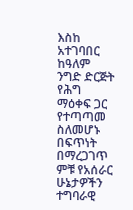እስከ አተገባበር ከዓለም ንግድ ድርጅት የሕግ ማዕቀፍ ጋር የተጣጣመ ስለመሆኑ በፍጥነት በማረጋገጥ ምቹ የአሰራር ሁኔታዎችን ተግባራዊ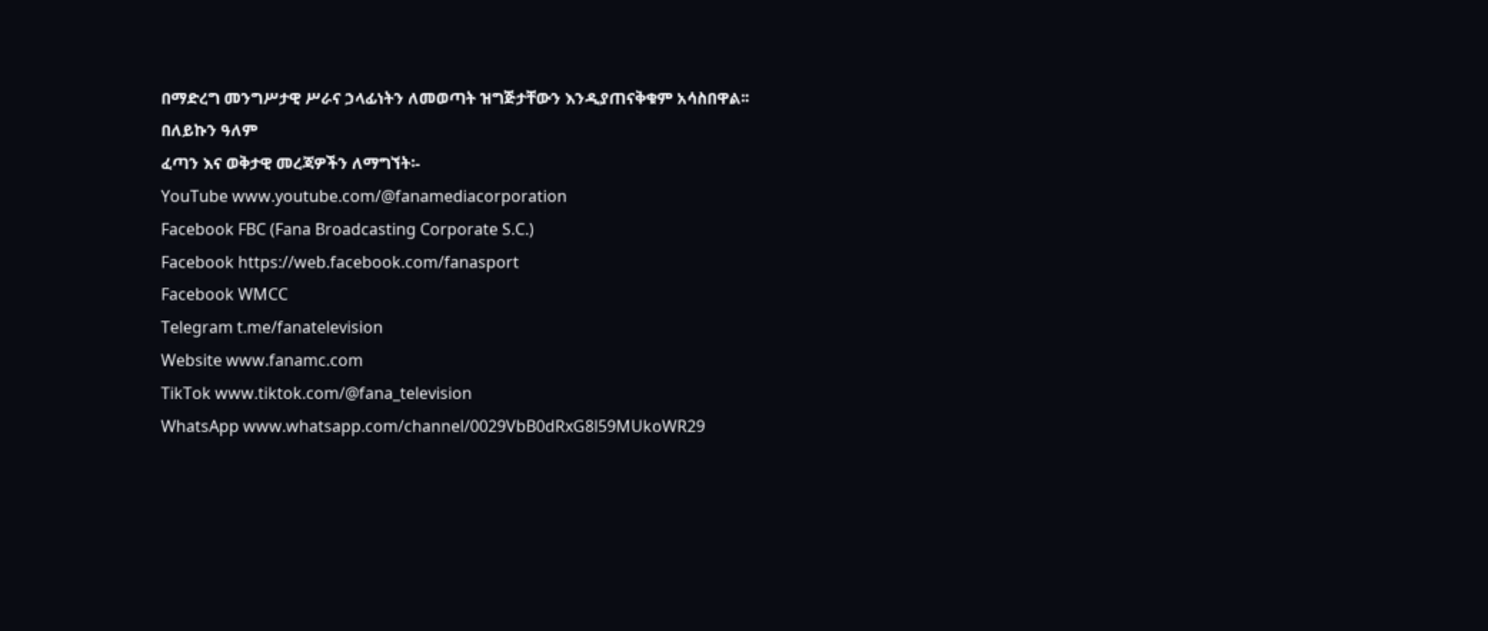በማድረግ መንግሥታዊ ሥራና ኃላፊነትን ለመወጣት ዝግጅታቸውን እንዲያጠናቅቁም አሳስበዋል፡፡
በለይኩን ዓለም
ፈጣን እና ወቅታዊ መረጃዎችን ለማግኘት፡-
YouTube www.youtube.com/@fanamediacorporation
Facebook FBC (Fana Broadcasting Corporate S.C.)
Facebook https://web.facebook.com/fanasport
Facebook WMCC
Telegram t.me/fanatelevision
Website www.fanamc.com
TikTok www.tiktok.com/@fana_television
WhatsApp www.whatsapp.com/channel/0029VbB0dRxG8l59MUkoWR29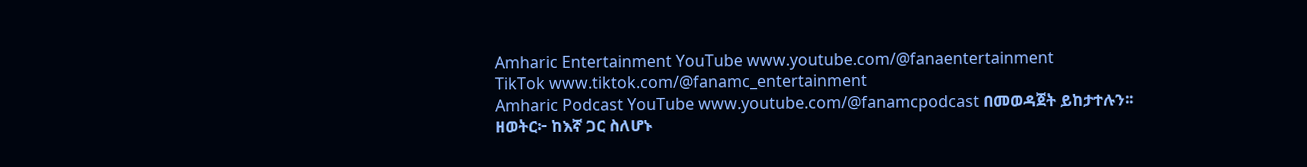Amharic Entertainment YouTube www.youtube.com/@fanaentertainment
TikTok www.tiktok.com/@fanamc_entertainment
Amharic Podcast YouTube www.youtube.com/@fanamcpodcast በመወዳጀት ይከታተሉን፡፡
ዘወትር፦ ከእኛ ጋር ስለሆኑ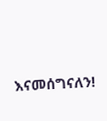እናመሰግናለን!